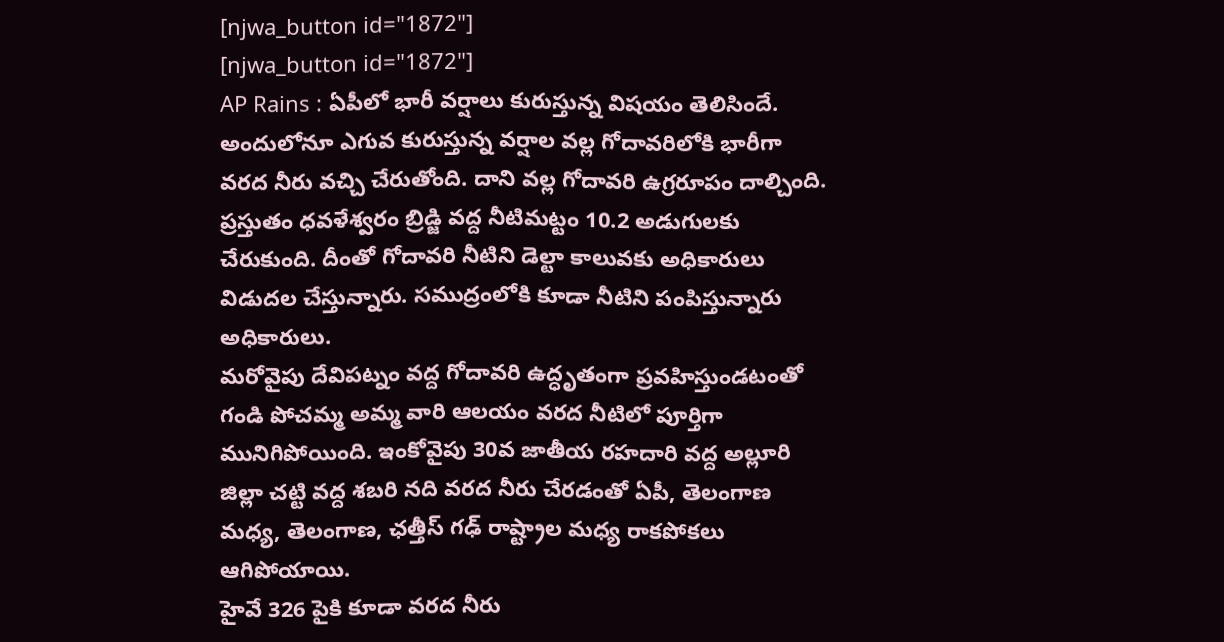[njwa_button id="1872"]
[njwa_button id="1872"]
AP Rains : ఏపీలో భారీ వర్షాలు కురుస్తున్న విషయం తెలిసిందే. అందులోనూ ఎగువ కురుస్తున్న వర్షాల వల్ల గోదావరిలోకి భారీగా వరద నీరు వచ్చి చేరుతోంది. దాని వల్ల గోదావరి ఉగ్రరూపం దాల్చింది. ప్రస్తుతం ధవళేశ్వరం బ్రిడ్జి వద్ద నీటిమట్టం 10.2 అడుగులకు చేరుకుంది. దీంతో గోదావరి నీటిని డెల్టా కాలువకు అధికారులు విడుదల చేస్తున్నారు. సముద్రంలోకి కూడా నీటిని పంపిస్తున్నారు అధికారులు.
మరోవైపు దేవిపట్నం వద్ద గోదావరి ఉద్ధృతంగా ప్రవహిస్తుండటంతో గండి పోచమ్మ అమ్మ వారి ఆలయం వరద నీటిలో పూర్తిగా మునిగిపోయింది. ఇంకోవైపు 30వ జాతీయ రహదారి వద్ద అల్లూరి జిల్లా చట్టి వద్ద శబరి నది వరద నీరు చేరడంతో ఏపీ, తెలంగాణ మధ్య, తెలంగాణ, ఛత్తీస్ గఢ్ రాష్ట్రాల మధ్య రాకపోకలు ఆగిపోయాయి.
హైవే 326 పైకి కూడా వరద నీరు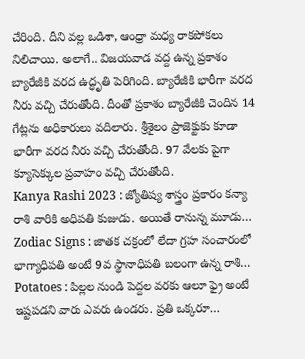చేరింది. దీని వల్ల ఒడిశా, ఆంధ్రా మధ్య రాకపోకలు నిలిచాయి. అలాగే.. విజయవాడ వద్ద ఉన్న ప్రకాశం బ్యారేజీకి వరద ఉద్ధృతి పెరిగింది. బ్యారేజీకి భారీగా వరద నీరు వచ్చి చేరుతోంది. దీంతో ప్రకాశం బ్యారేజీకి చెందిన 14 గేట్లను అధికారులు వదిలారు. శ్రీశైలం ప్రాజెక్టుకు కూడా భారీగా వరద నీరు వచ్చి చేరుతోంది. 97 వేలకు పైగా క్యూసెక్కుల ప్రవాహం వచ్చి చేరుతోంది.
Kanya Rashi 2023 : జ్యోతిష్య శాస్త్రం ప్రకారం కన్యా రాశి వారికి అధిపతి కుజుడు. అయితే రానున్న మూడు…
Zodiac Signs : జాతక చక్రంలో లేదా గ్రహ సంచారంలో భాగ్యాధిపతి అంటే 9వ స్థానాధిపతి బలంగా ఉన్న రాశి…
Potatoes : పిల్లల నుండి పెద్దల వరకు ఆలూ ఫ్రై అంటే ఇష్టపడని వారు ఎవరు ఉండరు. ప్రతి ఒక్కరూ…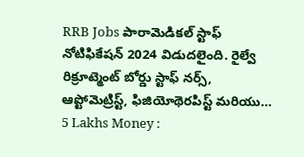RRB Jobs పారామెడికల్ స్టాఫ్ నోటిఫికేషన్ 2024 విడుదలైంది. రైల్వే రిక్రూట్మెంట్ బోర్డు స్టాఫ్ నర్స్, ఆప్టోమెట్రిస్ట్, ఫిజియోథెరపిస్ట్ మరియు…
5 Lakhs Money :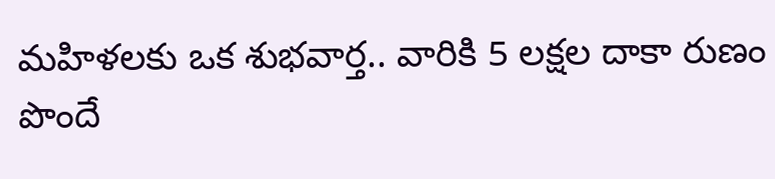మహిళలకు ఒక శుభవార్త.. వారికి 5 లక్షల దాకా రుణం పొందే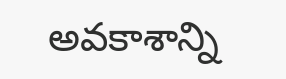అవకాశాన్ని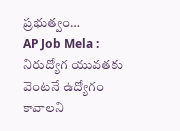ప్రభుత్వం…
AP Job Mela : నిరుద్యోగ యువతకు వెంటనే ఉద్యోగం కావాలని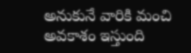అనుకునే వారికి మంచి అవకాశం ఇస్తుంది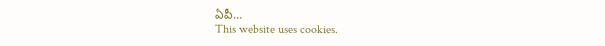ఏపీ…
This website uses cookies.